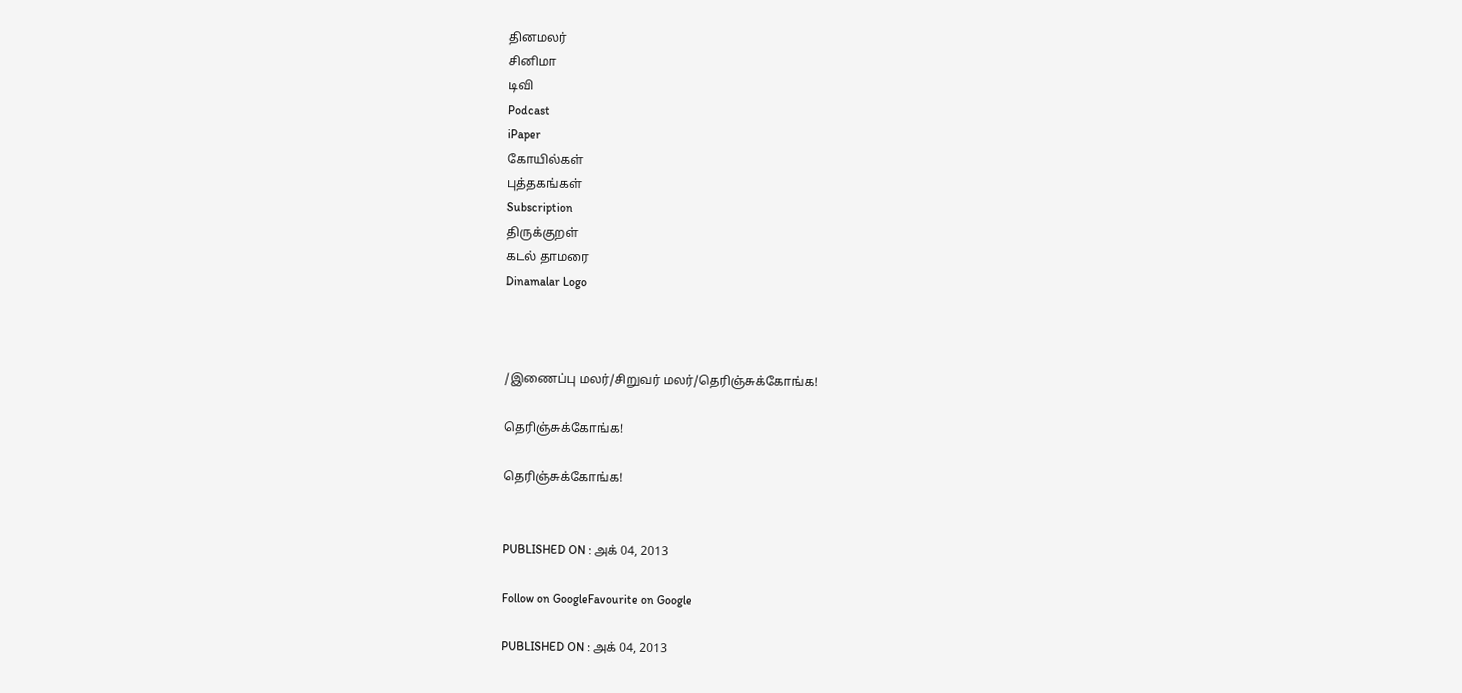தினமலர்
சினிமா
டிவி
Podcast
iPaper
கோயில்கள்
புத்தகங்கள்
Subscription
திருக்குறள்
கடல் தாமரை
Dinamalar Logo



/இணைப்பு மலர்/சிறுவர் மலர்/தெரிஞ்சுக்கோங்க!

தெரிஞ்சுக்கோங்க!

தெரிஞ்சுக்கோங்க!


PUBLISHED ON : அக் 04, 2013

Follow on GoogleFavourite on Google

PUBLISHED ON : அக் 04, 2013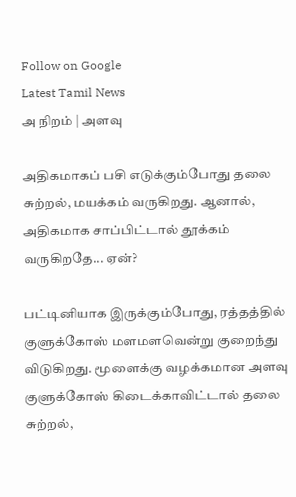Follow on Google
Latest Tamil News
அ நிறம் | அளவு

அதிகமாகப் பசி எடுக்கும்போது தலை சுற்றல், மயக்கம் வருகிறது. ஆனால், அதிகமாக சாப்பிட்டால் தூக்கம் வருகிறதே... ஏன்?

பட்டினியாக இருக்கும்போது, ரத்தத்தில் குளுக்கோஸ் மளமளவென்று குறைந்து விடுகிறது. மூளைக்கு வழக்கமான அளவு குளுக்கோஸ் கிடைக்காவிட்டால் தலை சுற்றல்,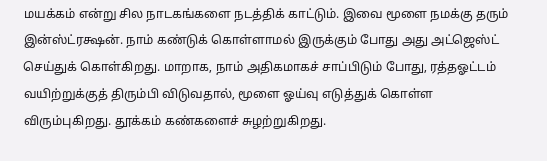மயக்கம் என்று சில நாடகங்களை நடத்திக் காட்டும். இவை மூளை நமக்கு தரும் இன்ஸ்ட்ரக்ஷன். நாம் கண்டுக் கொள்ளாமல் இருக்கும் போது அது அட்ஜெஸ்ட் செய்துக் கொள்கிறது. மாறாக, நாம் அதிகமாகச் சாப்பிடும் போது, ரத்தஓட்டம் வயிற்றுக்குத் திரும்பி விடுவதால், மூளை ஓய்வு எடுத்துக் கொள்ள விரும்புகிறது. தூக்கம் கண்களைச் சுழற்றுகிறது.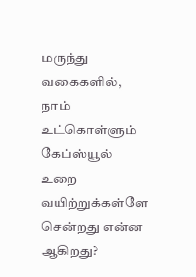மருந்து வகைகளில், நாம் உட்கொள்ளும் கேப்ஸ்யூல் உறை வயிற்றுக்கள்ளே சென்றது என்ன ஆகிறது?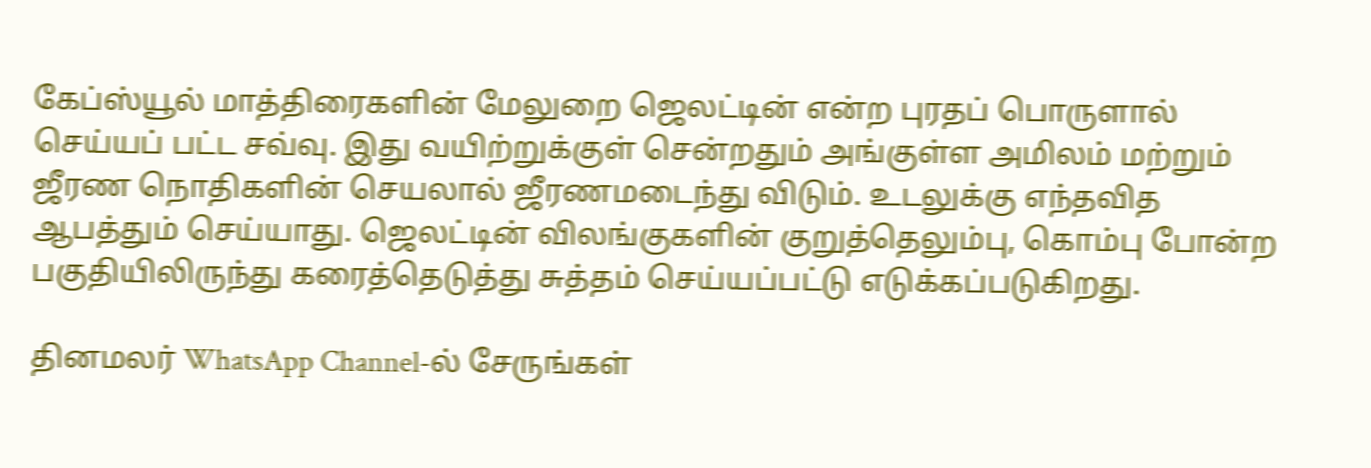கேப்ஸ்யூல் மாத்திரைகளின் மேலுறை ஜெலட்டின் என்ற புரதப் பொருளால் செய்யப் பட்ட சவ்வு. இது வயிற்றுக்குள் சென்றதும் அங்குள்ள அமிலம் மற்றும் ஜீரண நொதிகளின் செயலால் ஜீரணமடைந்து விடும். உடலுக்கு எந்தவித ஆபத்தும் செய்யாது. ஜெலட்டின் விலங்குகளின் குறுத்தெலும்பு, கொம்பு போன்ற பகுதியிலிருந்து கரைத்தெடுத்து சுத்தம் செய்யப்பட்டு எடுக்கப்படுகிறது.

தினமலர் WhatsApp Channel-ல் சேருங்கள்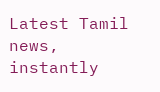Latest Tamil news, instantly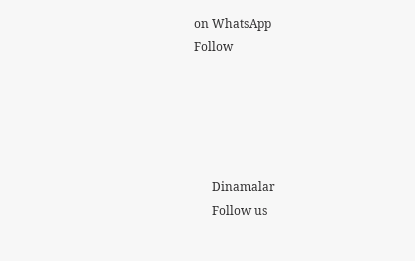on WhatsApp
Follow





      Dinamalar
      Follow us